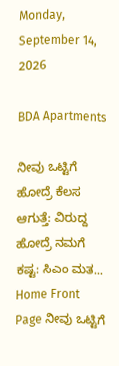Monday, September 14, 2026

BDA Apartments

ನೀವು ಒಟ್ಟಿಗೆ ಹೋದ್ರೆ ಕೆಲಸ ಆಗುತ್ತೆ: ವಿರುದ್ದ ಹೋದ್ರೆ ನಮಗೆ ಕಷ್ಟ: ಸಿಎಂ ಮತ...
Home Front Page ನೀವು ಒಟ್ಟಿಗೆ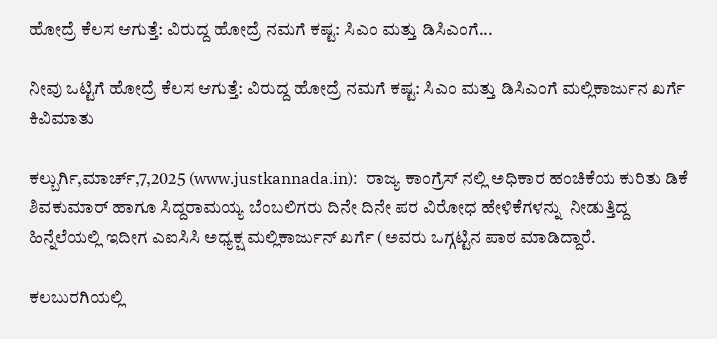ಹೋದ್ರೆ ಕೆಲಸ ಆಗುತ್ತೆ: ವಿರುದ್ದ ಹೋದ್ರೆ ನಮಗೆ ಕಷ್ಟ: ಸಿಎಂ ಮತ್ತು ಡಿಸಿಎಂಗೆ...

ನೀವು ಒಟ್ಟಿಗೆ ಹೋದ್ರೆ ಕೆಲಸ ಆಗುತ್ತೆ: ವಿರುದ್ದ ಹೋದ್ರೆ ನಮಗೆ ಕಷ್ಟ: ಸಿಎಂ ಮತ್ತು ಡಿಸಿಎಂಗೆ ಮಲ್ಲಿಕಾರ್ಜುನ ಖರ್ಗೆ ಕಿವಿಮಾತು

ಕಲ್ಬುರ್ಗಿ,ಮಾರ್ಚ್,7,2025 (www.justkannada.in):  ರಾಜ್ಯ ಕಾಂಗ್ರೆಸ್‌ ನಲ್ಲಿ ಅಧಿಕಾರ ಹಂಚಿಕೆಯ ಕುರಿತು ಡಿಕೆ ಶಿವಕುಮಾರ್ ಹಾಗೂ ಸಿದ್ದರಾಮಯ್ಯ ಬೆಂಬಲಿಗರು ದಿನೇ ದಿನೇ ಪರ ವಿರೋಧ ಹೇಳಿಕೆಗಳನ್ನು  ನೀಡುತ್ತಿದ್ದ ಹಿನ್ನೆಲೆಯಲ್ಲಿ ಇದೀಗ ಎಐಸಿಸಿ ಅಧ್ಯಕ್ಷ ಮಲ್ಲಿಕಾರ್ಜುನ್ ಖರ್ಗೆ (ಅವರು ಒಗ್ಗಟ್ಟಿನ ಪಾಠ ಮಾಡಿದ್ದಾರೆ.

ಕಲಬುರಗಿಯಲ್ಲಿ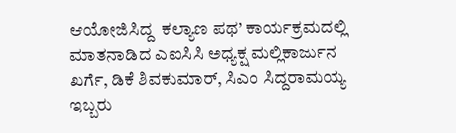ಆಯೋಜಿಸಿದ್ದ  ಕಲ್ಯಾಣ ಪಥ’ ಕಾರ್ಯಕ್ರಮದಲ್ಲಿ ಮಾತನಾಡಿದ ಎಐಸಿಸಿ ಅಧ್ಯಕ್ಷ ಮಲ್ಲಿಕಾರ್ಜುನ ಖರ್ಗೆ, ಡಿಕೆ ಶಿವಕುಮಾರ್, ಸಿಎಂ ಸಿದ್ದರಾಮಯ್ಯ ಇಬ್ಬರು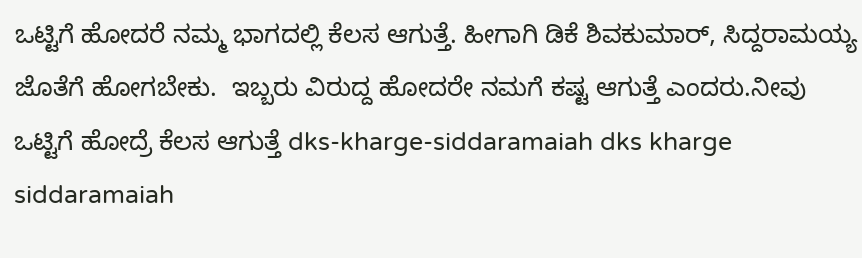ಒಟ್ಟಿಗೆ ಹೋದರೆ ನಮ್ಮ ಭಾಗದಲ್ಲಿ ಕೆಲಸ ಆಗುತ್ತೆ‌. ಹೀಗಾಗಿ ಡಿಕೆ ಶಿವಕುಮಾರ್, ಸಿದ್ದರಾಮಯ್ಯ ಜೊತೆಗೆ ಹೋಗಬೇಕು.  ಇಬ್ಬರು ವಿರುದ್ದ ಹೋದರೇ ನಮಗೆ ಕಷ್ಟ ಆಗುತ್ತೆ ಎಂದರು.ನೀವು ಒಟ್ಟಿಗೆ ಹೋದ್ರೆ ಕೆಲಸ ಆಗುತ್ತೆ dks-kharge-siddaramaiah dks kharge siddaramaiah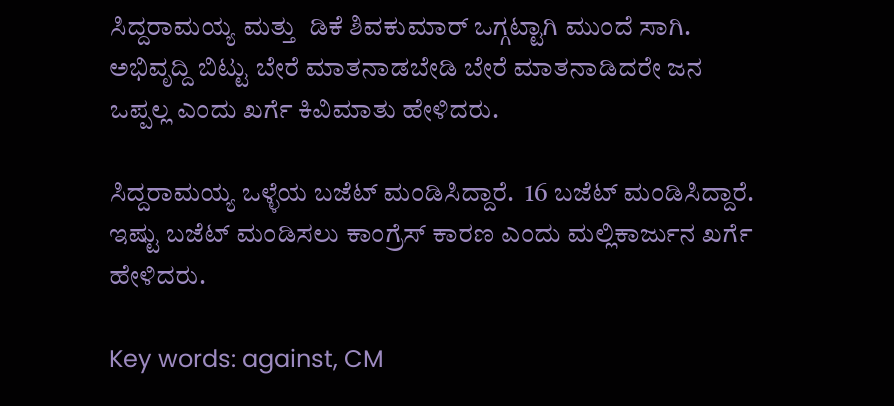ಸಿದ್ದರಾಮಯ್ಯ ಮತ್ತು  ಡಿಕೆ ಶಿವಕುಮಾರ್ ಒಗ್ಗಟ್ಟಾಗಿ ಮುಂದೆ ಸಾಗಿ.  ಅಭಿವೃದ್ದಿ ಬಿಟ್ಟು ಬೇರೆ ಮಾತನಾಡಬೇಡಿ ಬೇರೆ ಮಾತನಾಡಿದರೇ ಜನ ಒಪ್ಪಲ್ಲ ಎಂದು ಖರ್ಗೆ ಕಿವಿಮಾತು ಹೇಳಿದರು.

ಸಿದ್ದರಾಮಯ್ಯ ಒಳ್ಳೆಯ ಬಜೆಟ್ ಮಂಡಿಸಿದ್ದಾರೆ.  16 ಬಜೆಟ್ ಮಂಡಿಸಿದ್ದಾರೆ. ಇಷ್ಟು ಬಜೆಟ್ ಮಂಡಿಸಲು ಕಾಂಗ್ರೆಸ್ ಕಾರಣ ಎಂದು ಮಲ್ಲಿಕಾರ್ಜುನ ಖರ್ಗೆ ಹೇಳಿದರು.

Key words: against, CM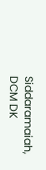Siddaramaiah, DCM DK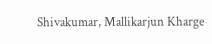Shivakumar, Mallikarjun Kharge